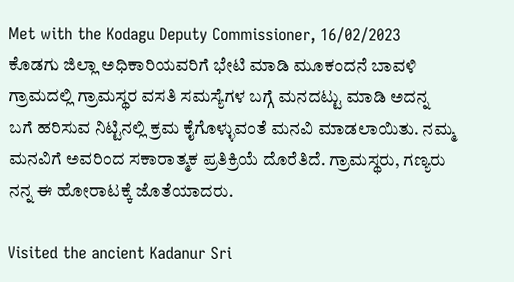Met with the Kodagu Deputy Commissioner, 16/02/2023
ಕೊಡಗು ಜಿಲ್ಲಾ ಅಧಿಕಾರಿಯವರಿಗೆ ಭೇಟಿ ಮಾಡಿ ಮೂಕಂದನೆ ಬಾವಳಿ ಗ್ರಾಮದಲ್ಲಿ ಗ್ರಾಮಸ್ಥರ ವಸತಿ ಸಮಸ್ಯೆಗಳ ಬಗ್ಗೆ ಮನದಟ್ಟು ಮಾಡಿ ಅದನ್ನ ಬಗೆ ಹರಿಸುವ ನಿಟ್ಟಿನಲ್ಲಿ ಕ್ರಮ ಕೈಗೊಳ್ಳುವಂತೆ ಮನವಿ ಮಾಡಲಾಯಿತು. ನಮ್ಮ ಮನವಿಗೆ ಅವರಿಂದ ಸಕಾರಾತ್ಮಕ ಪ್ರತಿಕ್ರಿಯೆ ದೊರೆತಿದೆ. ಗ್ರಾಮಸ್ಥರು, ಗಣ್ಯರು ನನ್ನ ಈ ಹೋರಾಟಕ್ಕೆ ಜೊತೆಯಾದರು.

Visited the ancient Kadanur Sri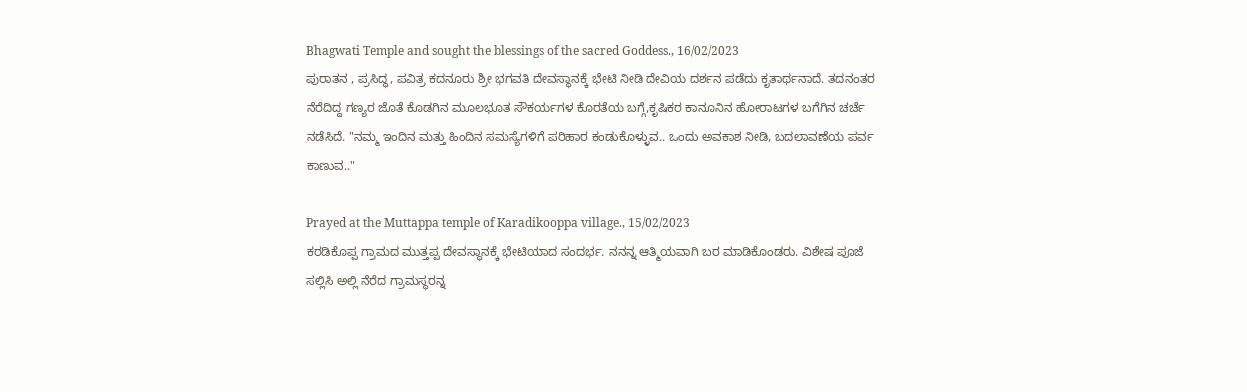Bhagwati Temple and sought the blessings of the sacred Goddess., 16/02/2023
ಪುರಾತನ , ಪ್ರಸಿದ್ಧ, ಪವಿತ್ರ ಕದನೂರು ಶ್ರೀ ಭಗವತಿ ದೇವಸ್ಥಾನಕ್ಕೆ ಭೇಟಿ ನೀಡಿ ದೇವಿಯ ದರ್ಶನ ಪಡೆದು ಕೃತಾರ್ಥನಾದೆ. ತದನಂತರ ನೆರೆದಿದ್ದ ಗಣ್ಯರ ಜೊತೆ ಕೊಡಗಿನ ಮೂಲಭೂತ ಸೌಕರ್ಯಗಳ ಕೊರತೆಯ ಬಗ್ಗೆ,ಕೃಷಿಕರ ಕಾನೂನಿನ ಹೋರಾಟಗಳ ಬಗೆಗಿನ ಚರ್ಚೆ ನಡೆಸಿದೆ. "ನಮ್ಮ ಇಂದಿನ ಮತ್ತು ಹಿಂದಿನ ಸಮಸ್ಯೆಗಳಿಗೆ ಪರಿಹಾರ ಕಂಡುಕೊಳ್ಳುವ.. ಒಂದು ಅವಕಾಶ ನೀಡಿ, ಬದಲಾವಣೆಯ ಪರ್ವ ಕಾಣುವ.."

Prayed at the Muttappa temple of Karadikooppa village., 15/02/2023
ಕರಡಿಕೊಪ್ಪ ಗ್ರಾಮದ ಮುತ್ತಪ್ಪ ದೇವಸ್ಥಾನಕ್ಕೆ ಭೇಟಿಯಾದ ಸಂದರ್ಭ. ನನನ್ನ ಆತ್ಮಿಯವಾಗಿ ಬರ ಮಾಡಿಕೊಂಡರು. ವಿಶೇಷ ಪೂಜೆ ಸಲ್ಲಿಸಿ ಅಲ್ಲಿ ನೆರೆದ ಗ್ರಾಮಸ್ಥರನ್ನ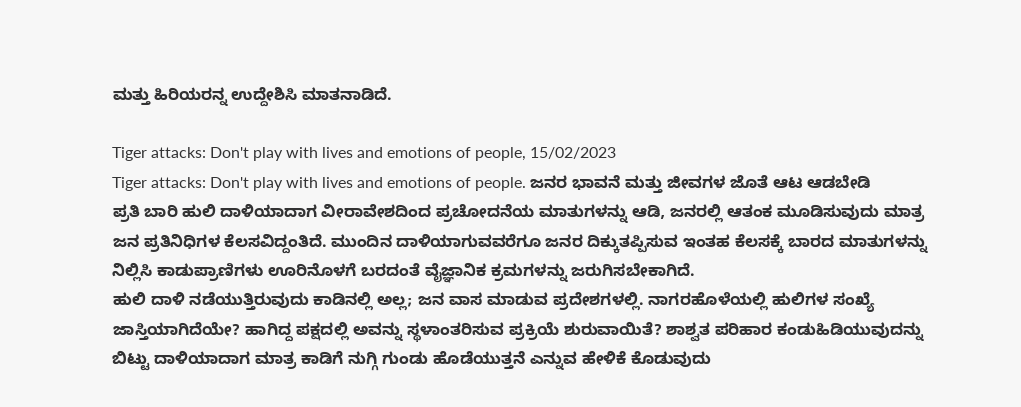ಮತ್ತು ಹಿರಿಯರನ್ನ ಉದ್ದೇಶಿಸಿ ಮಾತನಾಡಿದೆ.

Tiger attacks: Don't play with lives and emotions of people, 15/02/2023
Tiger attacks: Don't play with lives and emotions of people. ಜನರ ಭಾವನೆ ಮತ್ತು ಜೀವಗಳ ಜೊತೆ ಆಟ ಆಡಬೇಡಿ
ಪ್ರತಿ ಬಾರಿ ಹುಲಿ ದಾಳಿಯಾದಾಗ ವೀರಾವೇಶದಿಂದ ಪ್ರಚೋದನೆಯ ಮಾತುಗಳನ್ನು ಆಡಿ, ಜನರಲ್ಲಿ ಆತಂಕ ಮೂಡಿಸುವುದು ಮಾತ್ರ ಜನ ಪ್ರತಿನಿಧಿಗಳ ಕೆಲಸವಿದ್ದಂತಿದೆ. ಮುಂದಿನ ದಾಳಿಯಾಗುವವರೆಗೂ ಜನರ ದಿಕ್ಕುತಪ್ಪಿಸುವ ಇಂತಹ ಕೆಲಸಕ್ಕೆ ಬಾರದ ಮಾತುಗಳನ್ನು ನಿಲ್ಲಿಸಿ ಕಾಡುಪ್ರಾಣಿಗಳು ಊರಿನೊಳಗೆ ಬರದಂತೆ ವೈಜ್ಞಾನಿಕ ಕ್ರಮಗಳನ್ನು ಜರುಗಿಸಬೇಕಾಗಿದೆ.
ಹುಲಿ ದಾಳಿ ನಡೆಯುತ್ತಿರುವುದು ಕಾಡಿನಲ್ಲಿ ಅಲ್ಲ; ಜನ ವಾಸ ಮಾಡುವ ಪ್ರದೇಶಗಳಲ್ಲಿ. ನಾಗರಹೊಳೆಯಲ್ಲಿ ಹುಲಿಗಳ ಸಂಖ್ಯೆ ಜಾಸ್ತಿಯಾಗಿದೆಯೇ? ಹಾಗಿದ್ದ ಪಕ್ಷದಲ್ಲಿ ಅವನ್ನು ಸ್ಥಳಾಂತರಿಸುವ ಪ್ರಕ್ರಿಯೆ ಶುರುವಾಯಿತೆ? ಶಾಶ್ವತ ಪರಿಹಾರ ಕಂಡುಹಿಡಿಯುವುದನ್ನು ಬಿಟ್ಟು ದಾಳಿಯಾದಾಗ ಮಾತ್ರ ಕಾಡಿಗೆ ನುಗ್ಗಿ ಗುಂಡು ಹೊಡೆಯುತ್ತನೆ ಎನ್ನುವ ಹೇಳಿಕೆ ಕೊಡುವುದು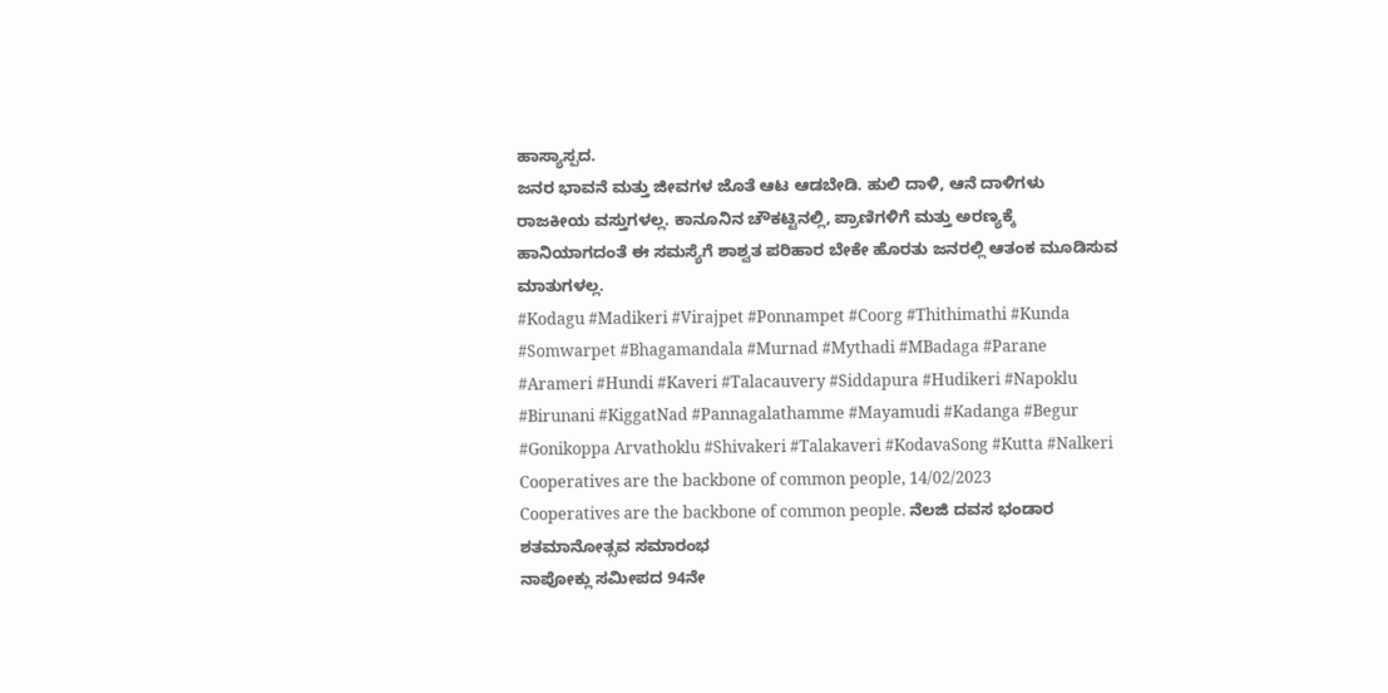ಹಾಸ್ಯಾಸ್ಪದ.
ಜನರ ಭಾವನೆ ಮತ್ತು ಜೀವಗಳ ಜೊತೆ ಆಟ ಆಡಬೇಡಿ. ಹುಲಿ ದಾಳಿ, ಆನೆ ದಾಳಿಗಳು ರಾಜಕೀಯ ವಸ್ತುಗಳಲ್ಲ. ಕಾನೂನಿನ ಚೌಕಟ್ಟಿನಲ್ಲಿ, ಪ್ರಾಣಿಗಳಿಗೆ ಮತ್ತು ಅರಣ್ಯಕ್ಕೆ ಹಾನಿಯಾಗದಂತೆ ಈ ಸಮಸ್ಯೆಗೆ ಶಾಶ್ವತ ಪರಿಹಾರ ಬೇಕೇ ಹೊರತು ಜನರಲ್ಲಿ ಆತಂಕ ಮೂಡಿಸುವ ಮಾತುಗಳಲ್ಲ.
#Kodagu #Madikeri #Virajpet #Ponnampet #Coorg #Thithimathi #Kunda #Somwarpet #Bhagamandala #Murnad #Mythadi #MBadaga #Parane #Arameri #Hundi #Kaveri #Talacauvery #Siddapura #Hudikeri #Napoklu #Birunani #KiggatNad #Pannagalathamme #Mayamudi #Kadanga #Begur #Gonikoppa Arvathoklu #Shivakeri #Talakaveri #KodavaSong #Kutta #Nalkeri
Cooperatives are the backbone of common people, 14/02/2023
Cooperatives are the backbone of common people. ನೆಲಜಿ ದವಸ ಭಂಡಾರ ಶತಮಾನೋತ್ಸವ ಸಮಾರಂಭ
ನಾಪೋಕ್ಲು ಸಮೀಪದ 94ನೇ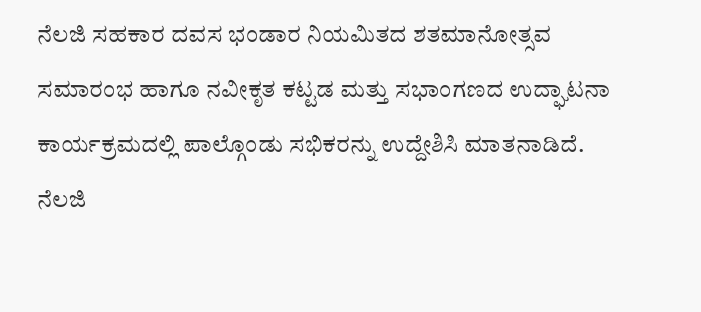ನೆಲಜಿ ಸಹಕಾರ ದವಸ ಭಂಡಾರ ನಿಯಮಿತದ ಶತಮಾನೋತ್ಸವ ಸಮಾರಂಭ ಹಾಗೂ ನವೀಕೃತ ಕಟ್ಟಡ ಮತ್ತು ಸಭಾಂಗಣದ ಉದ್ಘಾಟನಾ ಕಾರ್ಯಕ್ರಮದಲ್ಲಿ ಪಾಲ್ಗೊಂಡು ಸಭಿಕರನ್ನು ಉದ್ದೇಶಿಸಿ ಮಾತನಾಡಿದೆ.
ನೆಲಜಿ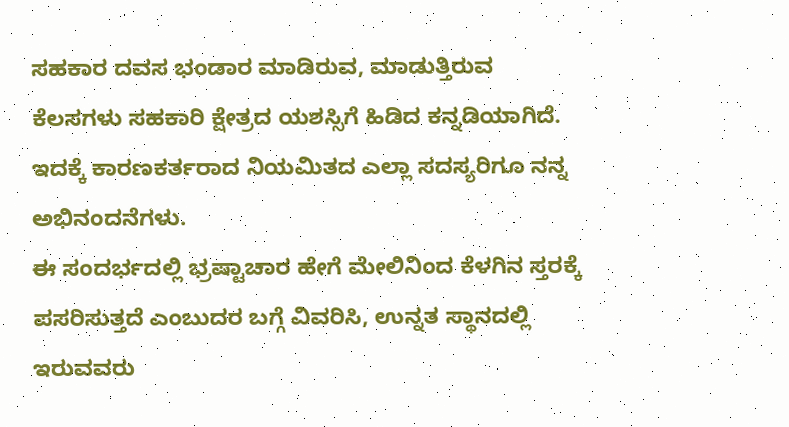ಸಹಕಾರ ದವಸ ಭಂಡಾರ ಮಾಡಿರುವ, ಮಾಡುತ್ತಿರುವ ಕೆಲಸಗಳು ಸಹಕಾರಿ ಕ್ಷೇತ್ರದ ಯಶಸ್ಸಿಗೆ ಹಿಡಿದ ಕನ್ನಡಿಯಾಗಿದೆ. ಇದಕ್ಕೆ ಕಾರಣಕರ್ತರಾದ ನಿಯಮಿತದ ಎಲ್ಲಾ ಸದಸ್ಯರಿಗೂ ನನ್ನ ಅಭಿನಂದನೆಗಳು.
ಈ ಸಂದರ್ಭದಲ್ಲಿ ಭ್ರಷ್ಟಾಚಾರ ಹೇಗೆ ಮೇಲಿನಿಂದ ಕೆಳಗಿನ ಸ್ತರಕ್ಕೆ ಪಸರಿಸುತ್ತದೆ ಎಂಬುದರ ಬಗ್ಗೆ ವಿವರಿಸಿ, ಉನ್ನತ ಸ್ಥಾನದಲ್ಲಿ ಇರುವವರು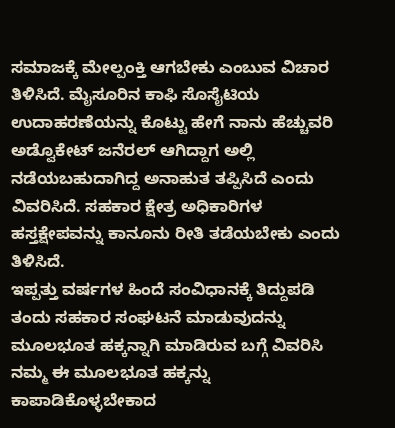ಸಮಾಜಕ್ಕೆ ಮೇಲ್ಪಂಕ್ತಿ ಆಗಬೇಕು ಎಂಬುವ ವಿಚಾರ ತಿಳಿಸಿದೆ. ಮೈಸೂರಿನ ಕಾಫಿ ಸೊಸೈಟಿಯ ಉದಾಹರಣೆಯನ್ನು ಕೊಟ್ಟು ಹೇಗೆ ನಾನು ಹೆಚ್ಚುವರಿ ಅಡ್ವೊಕೇಟ್ ಜನೆರಲ್ ಆಗಿದ್ದಾಗ ಅಲ್ಲಿ ನಡೆಯಬಹುದಾಗಿದ್ದ ಅನಾಹುತ ತಪ್ಪಿಸಿದೆ ಎಂದು ವಿವರಿಸಿದೆ. ಸಹಕಾರ ಕ್ಷೇತ್ರ ಅಧಿಕಾರಿಗಳ ಹಸ್ತಕ್ಷೇಪವನ್ನು ಕಾನೂನು ರೀತಿ ತಡೆಯಬೇಕು ಎಂದು ತಿಳಿಸಿದೆ.
ಇಪ್ಪತ್ತು ವರ್ಷಗಳ ಹಿಂದೆ ಸಂವಿಧಾನಕ್ಕೆ ತಿದ್ದುಪಡಿ ತಂದು ಸಹಕಾರ ಸಂಘಟನೆ ಮಾಡುವುದನ್ನು ಮೂಲಭೂತ ಹಕ್ಕನ್ನಾಗಿ ಮಾಡಿರುವ ಬಗ್ಗೆ ವಿವರಿಸಿ ನಮ್ಮ ಈ ಮೂಲಭೂತ ಹಕ್ಕನ್ನು ಕಾಪಾಡಿಕೊಳ್ಳಬೇಕಾದ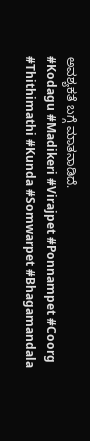ಅವಶ್ಯಕತೆ ಬಗ್ಗೆ ಮಾತನಾಡಿದೆ.
#Kodagu #Madikeri #Virajpet #Ponnampet #Coorg #Thithimathi #Kunda #Somwarpet #Bhagamandala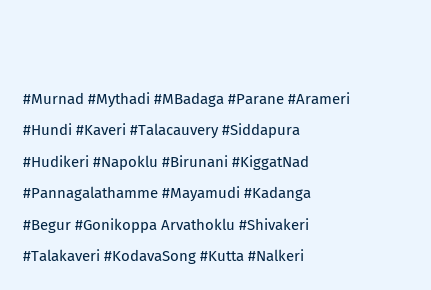#Murnad #Mythadi #MBadaga #Parane #Arameri #Hundi #Kaveri #Talacauvery #Siddapura #Hudikeri #Napoklu #Birunani #KiggatNad #Pannagalathamme #Mayamudi #Kadanga #Begur #Gonikoppa Arvathoklu #Shivakeri #Talakaveri #KodavaSong #Kutta #Nalkeri